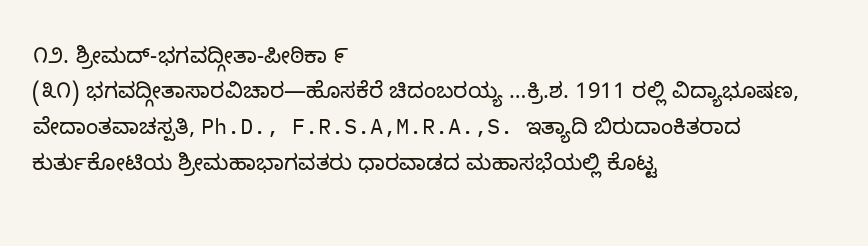೧೨. ಶ್ರೀಮದ್-ಭಗವದ್ಗೀತಾ-ಪೀಠಿಕಾ ೯
(೩೧) ಭಗವದ್ಗೀತಾಸಾರವಿಚಾರ—ಹೊಸಕೆರೆ ಚಿದಂಬರಯ್ಯ …ಕ್ರಿ.ಶ. 1911 ರಲ್ಲಿ ವಿದ್ಯಾಭೂಷಣ, ವೇದಾಂತವಾಚಸ್ಪತಿ, Ph.D., F.R.S.A,M.R.A.,S. ಇತ್ಯಾದಿ ಬಿರುದಾಂಕಿತರಾದ ಕುರ್ತುಕೋಟಿಯ ಶ್ರೀಮಹಾಭಾಗವತರು ಧಾರವಾಡದ ಮಹಾಸಭೆಯಲ್ಲಿ ಕೊಟ್ಟ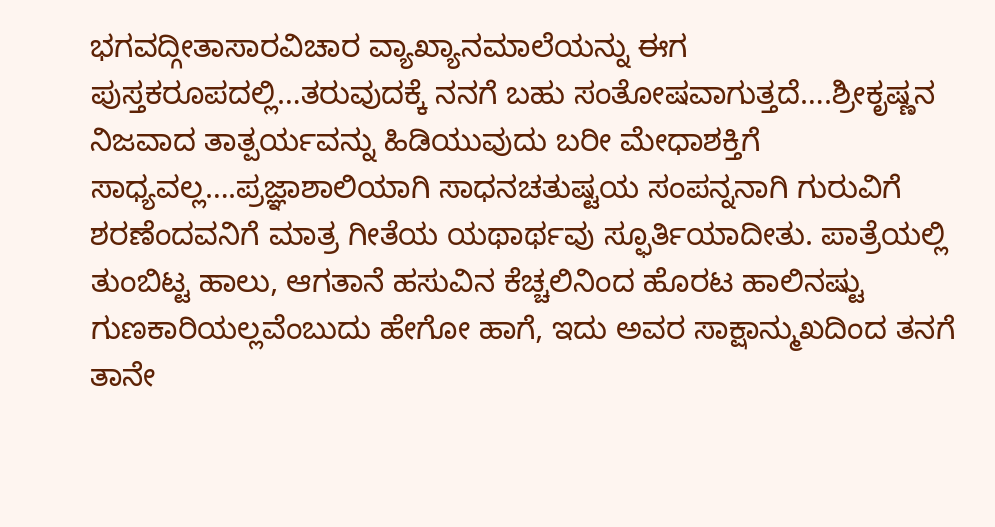ಭಗವದ್ಗೀತಾಸಾರವಿಚಾರ ವ್ಯಾಖ್ಯಾನಮಾಲೆಯನ್ನು ಈಗ ಪುಸ್ತಕರೂಪದಲ್ಲಿ…ತರುವುದಕ್ಕೆ ನನಗೆ ಬಹು ಸಂತೋಷವಾಗುತ್ತದೆ….ಶ್ರೀಕೃಷ್ಣನ ನಿಜವಾದ ತಾತ್ಪರ್ಯವನ್ನು ಹಿಡಿಯುವುದು ಬರೀ ಮೇಧಾಶಕ್ತಿಗೆ ಸಾಧ್ಯವಲ್ಲ….ಪ್ರಜ್ಞಾಶಾಲಿಯಾಗಿ ಸಾಧನಚತುಷ್ಟಯ ಸಂಪನ್ನನಾಗಿ ಗುರುವಿಗೆ ಶರಣೆಂದವನಿಗೆ ಮಾತ್ರ ಗೀತೆಯ ಯಥಾರ್ಥವು ಸ್ಫೂರ್ತಿಯಾದೀತು. ಪಾತ್ರೆಯಲ್ಲಿ ತುಂಬಿಟ್ಟ ಹಾಲು, ಆಗತಾನೆ ಹಸುವಿನ ಕೆಚ್ಚಲಿನಿಂದ ಹೊರಟ ಹಾಲಿನಷ್ಟು ಗುಣಕಾರಿಯಲ್ಲವೆಂಬುದು ಹೇಗೋ ಹಾಗೆ, ಇದು ಅವರ ಸಾಕ್ಷಾನ್ಮುಖದಿಂದ ತನಗೆ ತಾನೇ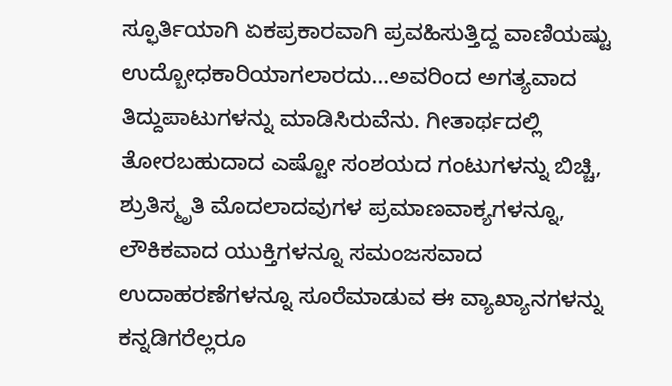ಸ್ಫೂರ್ತಿಯಾಗಿ ಏಕಪ್ರಕಾರವಾಗಿ ಪ್ರವಹಿಸುತ್ತಿದ್ದ ವಾಣಿಯಷ್ಟು ಉದ್ಬೋಧಕಾರಿಯಾಗಲಾರದು…ಅವರಿಂದ ಅಗತ್ಯವಾದ ತಿದ್ದುಪಾಟುಗಳನ್ನು ಮಾಡಿಸಿರುವೆನು. ಗೀತಾರ್ಥದಲ್ಲಿ ತೋರಬಹುದಾದ ಎಷ್ಟೋ ಸಂಶಯದ ಗಂಟುಗಳನ್ನು ಬಿಚ್ಚಿ, ಶ್ರುತಿಸ್ಮೃತಿ ಮೊದಲಾದವುಗಳ ಪ್ರಮಾಣವಾಕ್ಯಗಳನ್ನೂ, ಲೌಕಿಕವಾದ ಯುಕ್ತಿಗಳನ್ನೂ ಸಮಂಜಸವಾದ ಉದಾಹರಣೆಗಳನ್ನೂ ಸೂರೆಮಾಡುವ ಈ ವ್ಯಾಖ್ಯಾನಗಳನ್ನು ಕನ್ನಡಿಗರೆಲ್ಲರೂ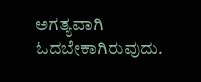ಅಗತ್ಯವಾಗಿ ಓದಬೇಕಾಗಿರುವುದು.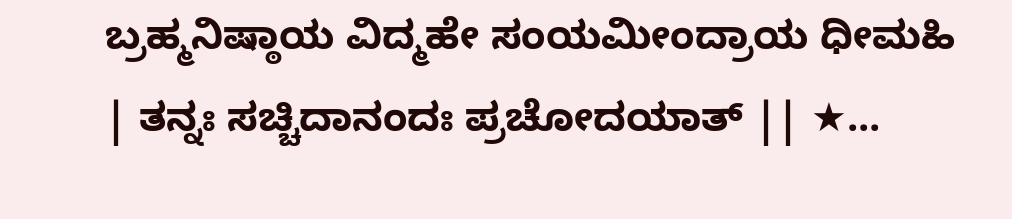ಬ್ರಹ್ಮನಿಷ್ಠಾಯ ವಿದ್ಮಹೇ ಸಂಯಮೀಂದ್ರಾಯ ಧೀಮಹಿ | ತನ್ನಃ ಸಚ್ಚಿದಾನಂದಃ ಪ್ರಚೋದಯಾತ್ || ★...